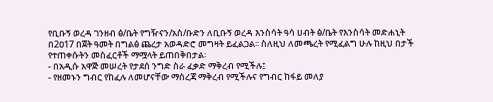የቢቡኝ ወረዳ ገንዘብ ፅ/ቤት የግዥናን/አስ/ቡድን ለቢቡኝ ወረዳ እንስሳት ዓሳ ሀብት ፅ/ቤት የእንስሳት መድሐኒት በ2ዐ17 በጀት ዓመት በግልፅ ጨረታ አወዳድሮ መግዛት ይፈልጋል፡፡ ስለዚህ ለመጫረት የሚፈልግ ሁሉ ከዚህ በታች የተጠቀሱትን መስፈርቶች ማሟላት ይጠበቅበታል፡
- በአዲሱ አዋጅ መሠረት የታደሰ ንግድ ስራ ፈቃድ ማቅረብ የሚችሉ፤
- የዘመኑን ግብር የከፈሉ ለመሆናቸው ማስረጃ ማቅረብ የሚችሉና የግብር ከፋይ መለያ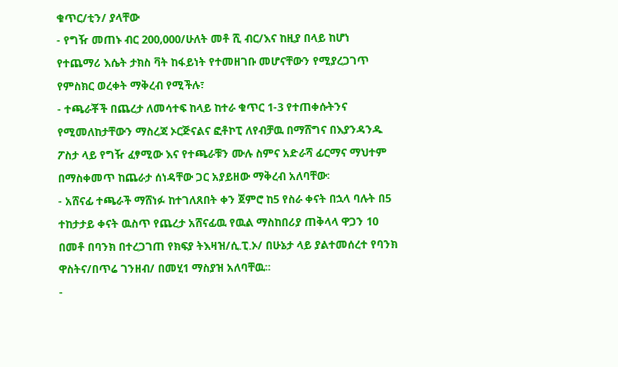ቁጥር/ቲን/ ያላቸው
- የግዥ መጠኑ ብር 200,000/ሁለት መቶ ሺ ብር/እና ከዚያ በላይ ከሆነ የተጨማሪ እሴት ታክስ ቫት ከፋይነት የተመዘገቡ መሆናቸውን የሚያረጋገጥ የምስክር ወረቀት ማቅረብ የሚችሉ፣
- ተጫራቾች በጨረታ ለመሳተፍ ከላይ ከተራ ቁጥር 1-3 የተጠቀሱትንና የሚመለከታቸውን ማስረጃ ኦርጅናልና ፎቶኮፒ ለየብቻዉ በማሸግና በእያንዳንዱ ፖስታ ላይ የግዥ ፈፃሚው እና የተጫራቹን ሙሉ ስምና አድራሻ ፊርማና ማህተም በማስቀመጥ ከጨራታ ሰነዳቸው ጋር አያይዘው ማቅረብ አለባቸው፡
- አሸናፊ ተጫራች ማሸነፉ ከተገለጸበት ቀን ጀምሮ ከ5 የስራ ቀናት በኋላ ባሉት በ5 ተከታታይ ቀናት ዉስጥ የጨረታ አሸናፊዉ የዉል ማስከበሪያ ጠቅላላ ዋጋን 10 በመቶ በባንክ በተረጋገጠ የክፍያ ትእዛዝ/ሲ.ፒ.ኦ/ በሁኔታ ላይ ያልተመሰረተ የባንክ ዋስትና/በጥሬ ገንዘብ/ በመሂ1 ማስያዝ አለባቸዉ፡፡
-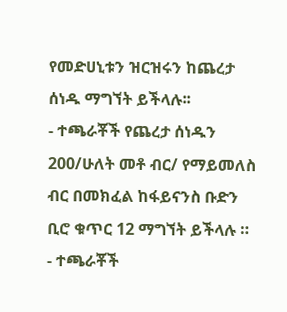የመድሀኒቱን ዝርዝሩን ከጨረታ ሰነዱ ማግኘት ይችላሉ፡፡
- ተጫራቾች የጨረታ ሰነዱን 200/ሁለት መቶ ብር/ የማይመለስ ብር በመክፈል ከፋይናንስ ቡድን ቢሮ ቁጥር 12 ማግኘት ይችላሉ ።
- ተጫራቾች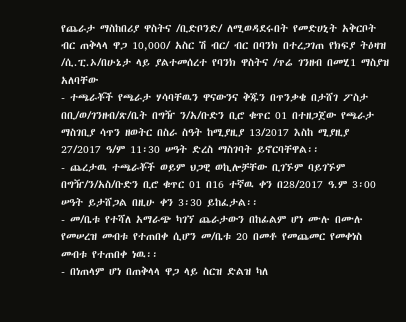የጨራታ ማስከበሪያ ዋስትና /ቢድቦንድ/ ለሚወዳደሩበት የመድሀኒት አቅርቦት ብር ጠቅላላ ዋጋ 10,000/ አስር ሽ ብር/ ብር በባንክ በተረጋገጠ የክፍያ ትዕዛዝ /ሲ.ፒ.ኦ/በሁኔታ ላይ ያልተመሰረተ የባንክ ዋስትና /ጥሬ ገንዘብ በመሂ1 ማስያዝ አለባቸው
- ተጫራቾች የጫራታ ሃሳባቸዉን ዋናውንና ቅጁን በጥንቃቄ በታሸገ ፖስታ በቢ/ወ/ገንዘብ/ጽ/ቤት በግዥ ን/አ/ቡድን ቢሮ ቁጥር 01 በተዘጋጀው የጫራታ ማስገቢያ ሳጥን ዘወትር በስራ ስዓት ከሚያዚያ 13/2017 እስከ ሚያዚያ 27/2017 ዓ/ም 11፡30 ሠዓት ድረስ ማስገባት ይኖርባቸዋል፡፡
- ጨረታዉ ተጫራቾች ወይም ህጋዊ ወኪሎቻቸው ቢገኙም ባይገኙም በግዥ/ን/አስ/ቡድን ቢሮ ቁጥር 01 በ16 ተኛዉ ቀን በ28/2017 ዓ.ም 3፡00 ሠዓት ይታሸጋል በዚሁ ቀን 3፡30 ይከፈታል፡፡
- መ/ቤቱ የተሻለ አማራጭ ካገኘ ጨራታውን በከፊልም ሆነ ሙሉ በሙሉ የመሠረዝ መብቱ የተጠበቀ ሲሆን መ/ቤቱ 20 በመቶ የመጨመር የመቀነስ መብቱ የተጠበቀ ነዉ፡፡
- በነጠላም ሆነ በጠቅላላ ዋጋ ላይ ስርዝ ድልዝ ካለ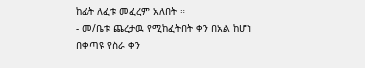ከፊት ለፈቱ መፈረም አለበት ።
- መ/ቤቱ ጨረታዉ የሚከፈትበት ቀን በአል ከሆነ በቀጣዩ የስራ ቀን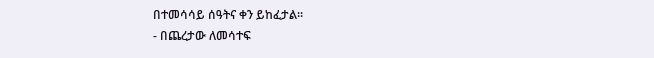በተመሳሳይ ሰዓትና ቀን ይከፈታል።
- በጨረታው ለመሳተፍ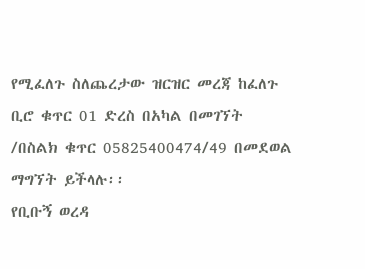የሚፈለጉ ስለጨረታው ዝርዝር መረጃ ከፈለጉ ቢሮ ቁጥር 01 ድረስ በአካል በመገኘት /በስልክ ቁጥር 05825400474/49 በመደወል ማግኘት ይችላሉ፡፡
የቢቡኝ ወረዳ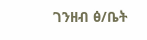ገንዘብ ፅ/ቤት